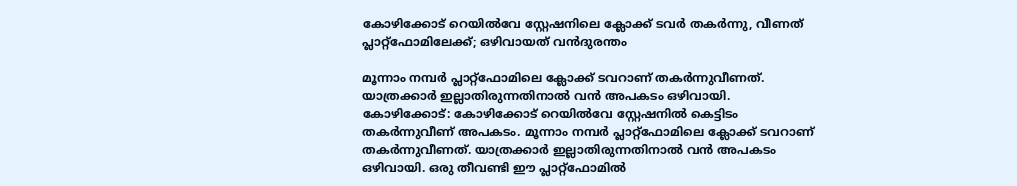കോഴിക്കോട് റെയില്‍വേ സ്റ്റേഷനിലെ ക്ലോക്ക് ടവര്‍ തകര്‍ന്നു, വീണത് പ്ലാറ്റ്‌ഫോമിലേക്ക്; ഒഴിവായത് വന്‍ദുരന്തം

മൂന്നാം നമ്പര്‍ പ്ലാറ്റ്‌ഫോമിലെ ക്ലോക്ക് ടവറാണ് തകര്‍ന്നുവീണത്. യാത്രക്കാര്‍ ഇല്ലാതിരുന്നതിനാല്‍ വന്‍ അപകടം ഒഴിവായി.
കോഴിക്കോട്: കോഴിക്കോട് റെയില്‍വേ സ്റ്റേഷനില്‍ കെട്ടിടം തകര്‍ന്നുവീണ് അപകടം. മൂന്നാം നമ്പര്‍ പ്ലാറ്റ്‌ഫോമിലെ ക്ലോക്ക് ടവറാണ് തകര്‍ന്നുവീണത്. യാത്രക്കാര്‍ ഇല്ലാതിരുന്നതിനാല്‍ വന്‍ അപകടം ഒഴിവായി. ഒരു തീവണ്ടി ഈ പ്ലാറ്റ്‌ഫോമില്‍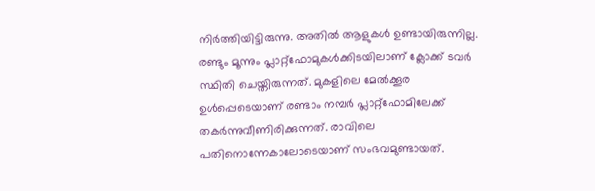നിര്‍ത്തിയിട്ടിരുന്നു. അതില്‍ ആളുകള്‍ ഉണ്ടായിരുന്നില്ല. രണ്ടും മൂന്നും പ്ലാറ്റ്‌ഫോമുകള്‍ക്കിടയിലാണ് ക്ലോക്ക് ടവര്‍ സ്ഥിതി ചെയ്തിരുന്നത്. മുകളിലെ മേല്‍ക്കൂര ഉള്‍പ്പെടെയാണ് രണ്ടാം നമ്പര്‍ പ്ലാറ്റ്‌ഫോമിലേക്ക് തകര്‍ന്നുവീണിരിക്കുന്നത്. രാവിലെ പതിനൊന്നേകാലോടെയാണ് സംഭവമുണ്ടായത്.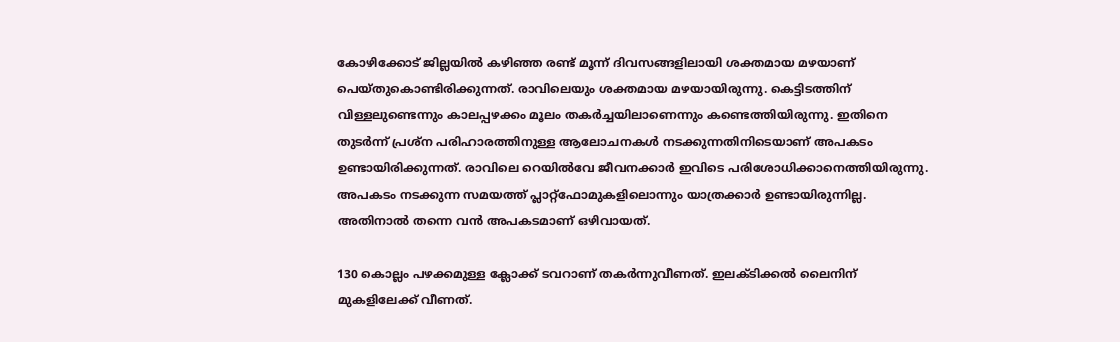കോഴിക്കോട് ജില്ലയില്‍ കഴിഞ്ഞ രണ്ട് മൂന്ന് ദിവസങ്ങളിലായി ശക്തമായ മഴയാണ് പെയ്തുകൊണ്ടിരിക്കുന്നത്. രാവിലെയും ശക്തമായ മഴയായിരുന്നു. കെട്ടിടത്തിന് വിള്ളലുണ്ടെന്നും കാലപ്പഴക്കം മൂലം തകര്‍ച്ചയിലാണെന്നും കണ്ടെത്തിയിരുന്നു. ഇതിനെ തുടര്‍ന്ന് പ്രശ്‌ന പരിഹാരത്തിനുള്ള ആലോചനകള്‍ നടക്കുന്നതിനിടെയാണ് അപകടം ഉണ്ടായിരിക്കുന്നത്. രാവിലെ റെയില്‍വേ ജീവനക്കാര്‍ ഇവിടെ പരിശോധിക്കാനെത്തിയിരുന്നു. അപകടം നടക്കുന്ന സമയത്ത് പ്ലാറ്റ്‌ഫോമുകളിലൊന്നും യാത്രക്കാര്‍ ഉണ്ടായിരുന്നില്ല. അതിനാല്‍ തന്നെ വന്‍ അപകടമാണ് ഒഴിവായത്.

130 കൊല്ലം പഴക്കമുള്ള ക്ലോക്ക് ടവറാണ് തകര്‍ന്നുവീണത്. ഇലക്ടിക്കല്‍ ലൈനിന് മുകളിലേക്ക് വീണത്.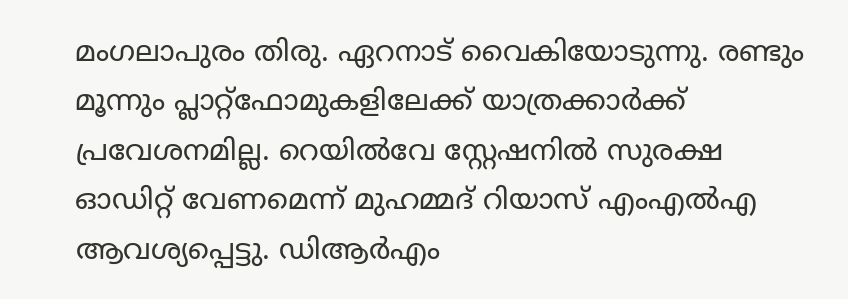മംഗലാപുരം തിരു. ഏറനാട് വൈകിയോടുന്നു. രണ്ടും മൂന്നും പ്ലാറ്റ്‌ഫോമുകളിലേക്ക് യാത്രക്കാര്‍ക്ക് പ്രവേശനമില്ല. റെയില്‍വേ സ്റ്റേഷനില്‍ സുരക്ഷ ഓഡിറ്റ് വേണമെന്ന് മുഹമ്മദ് റിയാസ് എംഎല്‍എ ആവശ്യപ്പെട്ടു. ഡിആര്‍എം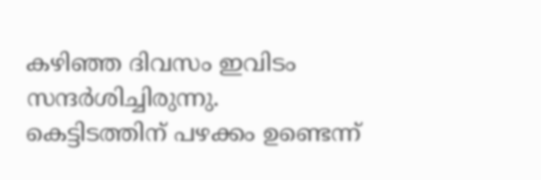കഴിഞ്ഞ ദിവസം ഇവിടം സന്ദര്‍ശിച്ചിരുന്നു. കെട്ടിടത്തിന് പഴക്കം ഉണ്ടെന്ന്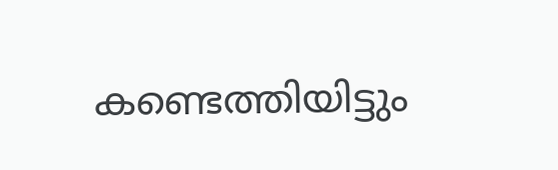കണ്ടെത്തിയിട്ടും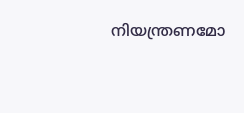നിയന്ത്രണമോ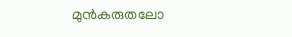മുന്‍കരുതലോ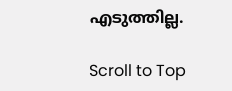എടുത്തില്ല.

Scroll to Top